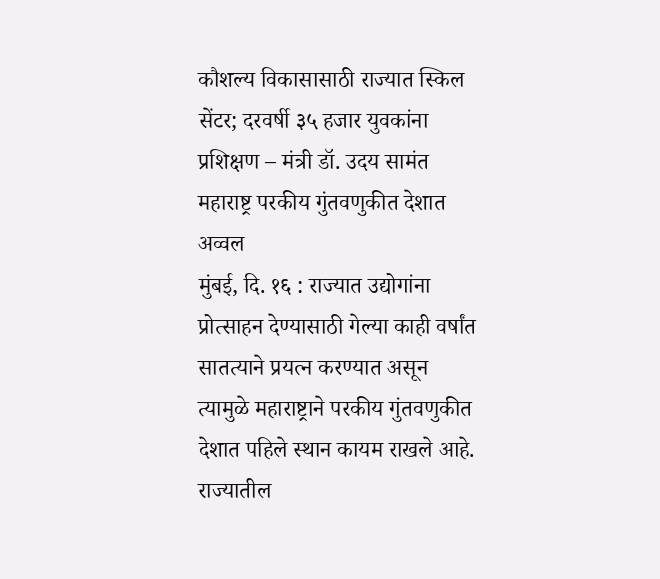कौशल्य विकासासाठी राज्यात स्किल सेंटर; दरवर्षी ३५ हजार युवकांना प्रशिक्षण – मंत्री डॉ. उदय सामंत
महाराष्ट्र परकीय गुंतवणुकीत देशात अव्वल
मुंबई, दि. १६ : राज्यात उद्योगांना प्रोत्साहन देण्यासाठी गेल्या काही वर्षांत सातत्याने प्रयत्न करण्यात असून त्यामुळे महाराष्ट्राने परकीय गुंतवणुकीत देशात पहिले स्थान कायम राखले आहे. राज्यातील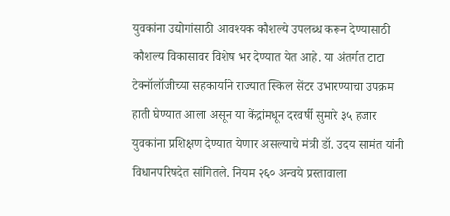युवकांना उद्योगांसाठी आवश्यक कौशल्ये उपलब्ध करून देण्यासाठी कौशल्य विकासावर विशेष भर देण्यात येत आहे. या अंतर्गत टाटा टेक्नॉलॉजीच्या सहकार्याने राज्यात स्किल सेंटर उभारण्याचा उपक्रम हाती घेण्यात आला असून या केंद्रांमधून दरवर्षी सुमारे ३५ हजार युवकांना प्रशिक्षण देण्यात येणार असल्याचे मंत्री डॉ. उदय सामंत यांनी विधानपरिषदेत सांगितले. नियम २६० अन्वये प्रस्तावाला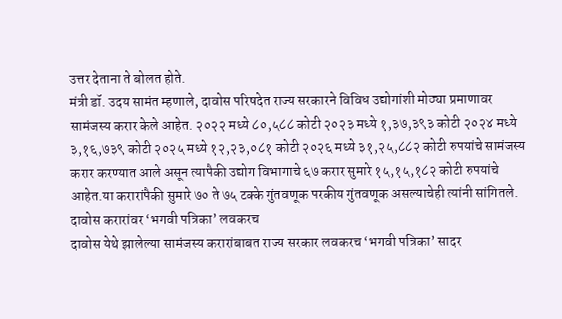उत्तर देताना ते बोलत होते.
मंत्री डॉ. उदय सामंत म्हणाले, दावोस परिषदेत राज्य सरकारने विविध उद्योगांशी मोठ्या प्रमाणावर सामंजस्य करार केले आहेत. २०२२ मध्ये ८०,५८८ कोटी २०२३ मध्ये १,३७,३९३ कोटी २०२४ मध्ये ३,१६,७३९ कोटी २०२५ मध्ये १२,२३,०८१ कोटी २०२६ मध्ये ३१,२५,८८२ कोटी रुपयांचे सामंजस्य करार करण्यात आले असून त्यापैकी उद्योग विभागाचे ६७ करार सुमारे १५,१५,१८२ कोटी रुपयांचे आहेत.या करारांपैकी सुमारे ७० ते ७५ टक्के गुंतवणूक परकीय गुंतवणूक असल्याचेही त्यांनी सांगितले.
दावोस करारांवर ‘भगवी पत्रिका’ लवकरच
दावोस येथे झालेल्या सामंजस्य करारांबाबत राज्य सरकार लवकरच ‘भगवी पत्रिका’ सादर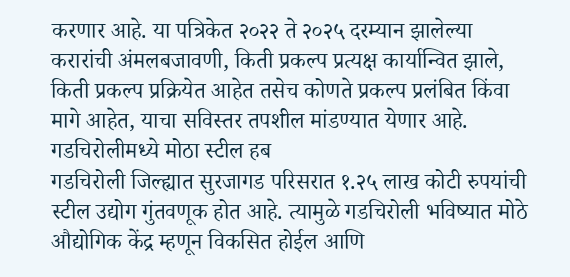करणार आहे. या पत्रिकेत २०२२ ते २०२५ दरम्यान झालेल्या करारांची अंमलबजावणी, किती प्रकल्प प्रत्यक्ष कार्यान्वित झाले, किती प्रकल्प प्रक्रियेत आहेत तसेच कोणते प्रकल्प प्रलंबित किंवा मागे आहेत, याचा सविस्तर तपशील मांडण्यात येणार आहे.
गडचिरोलीमध्ये मोठा स्टील हब
गडचिरोली जिल्ह्यात सुरजागड परिसरात १.२५ लाख कोटी रुपयांची स्टील उद्योग गुंतवणूक होत आहे. त्यामुळे गडचिरोली भविष्यात मोठे औद्योगिक केंद्र म्हणून विकसित होईल आणि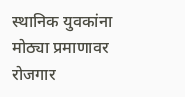स्थानिक युवकांना मोठ्या प्रमाणावर रोजगार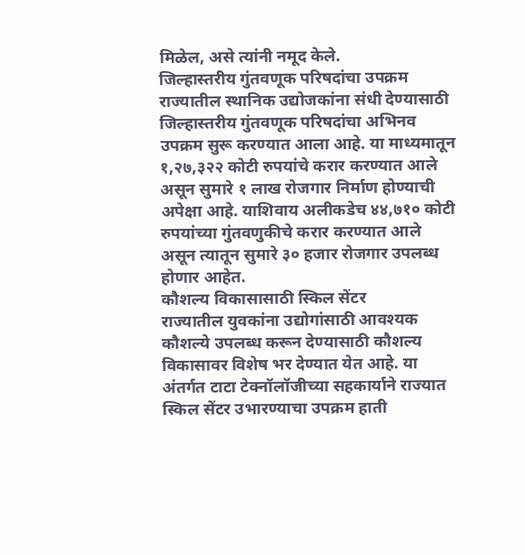मिळेल, असे त्यांनी नमूद केले.
जिल्हास्तरीय गुंतवणूक परिषदांचा उपक्रम
राज्यातील स्थानिक उद्योजकांना संधी देण्यासाठी जिल्हास्तरीय गुंतवणूक परिषदांचा अभिनव उपक्रम सुरू करण्यात आला आहे. या माध्यमातून १,२७,३२२ कोटी रुपयांचे करार करण्यात आले असून सुमारे १ लाख रोजगार निर्माण होण्याची अपेक्षा आहे. याशिवाय अलीकडेच ४४,७१० कोटी रुपयांच्या गुंतवणुकीचे करार करण्यात आले असून त्यातून सुमारे ३० हजार रोजगार उपलब्ध होणार आहेत.
कौशल्य विकासासाठी स्किल सेंटर
राज्यातील युवकांना उद्योगांसाठी आवश्यक कौशल्ये उपलब्ध करून देण्यासाठी कौशल्य विकासावर विशेष भर देण्यात येत आहे. या अंतर्गत टाटा टेक्नॉलॉजीच्या सहकार्याने राज्यात स्किल सेंटर उभारण्याचा उपक्रम हाती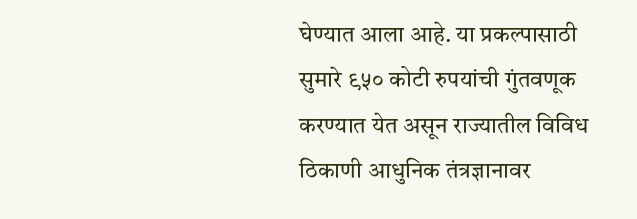घेण्यात आला आहे. या प्रकल्पासाठी सुमारे ९५० कोटी रुपयांची गुंतवणूक करण्यात येत असून राज्यातील विविध ठिकाणी आधुनिक तंत्रज्ञानावर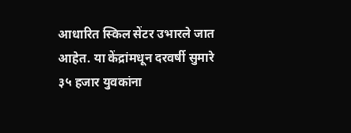आधारित स्किल सेंटर उभारले जात आहेत. या केंद्रांमधून दरवर्षी सुमारे ३५ हजार युवकांना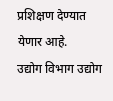प्रशिक्षण देण्यात येणार आहे.
उद्योग विभाग उद्योग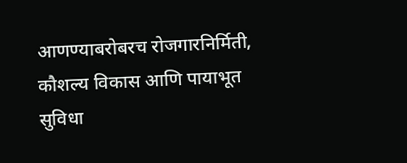आणण्याबरोबरच रोजगारनिर्मिती, कौशल्य विकास आणि पायाभूत सुविधा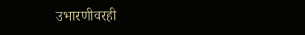उभारणीवरही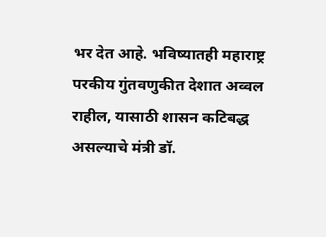भर देत आहे. भविष्यातही महाराष्ट्र परकीय गुंतवणुकीत देशात अव्वल राहील, यासाठी शासन कटिबद्ध असल्याचे मंत्री डॉ.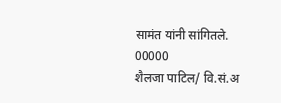सामंत यांनी सांगितले.
00000
शैलजा पाटिल/ वि.सं.अ